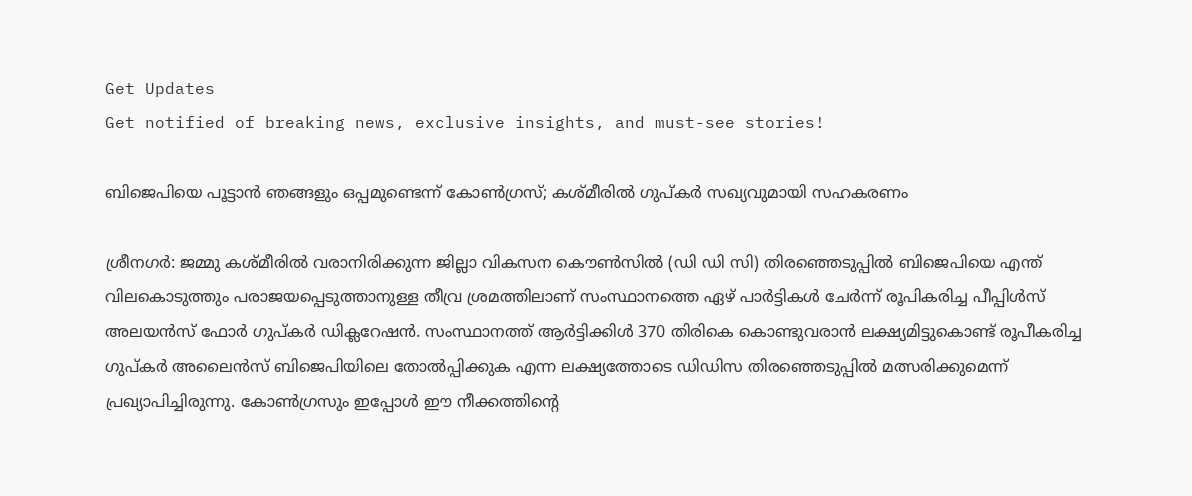Get Updates
Get notified of breaking news, exclusive insights, and must-see stories!

ബിജെപിയെ പൂട്ടാന്‍ ഞങ്ങളും ഒപ്പമുണ്ടെന്ന് കോണ്‍ഗ്രസ്; കശ്മീരില്‍ ഗുപ്കർ സഖ്യവുമായി സഹകരണം

ശ്രീനഗർ: ജമ്മു കശ്മീരില്‍ വരാനിരിക്കുന്ന ജില്ലാ വികസന കൌണ്‍സില്‍ (ഡി ഡി സി) തിരഞ്ഞെടുപ്പില്‍ ബിജെപിയെ എന്ത് വിലകൊടുത്തും പരാജയപ്പെടുത്താനുള്ള തീവ്ര ശ്രമത്തിലാണ് സംസ്ഥാനത്തെ ഏഴ് പാർട്ടികള്‍ ചേർന്ന് രൂപികരിച്ച പീപ്പിൾസ് അലയൻസ് ഫോർ ഗുപ്കർ ഡിക്ലറേഷൻ. സംസ്ഥാനത്ത് ആര്‍ട്ടിക്കിള്‍ 370 തിരികെ കൊണ്ടുവരാന്‍ ലക്ഷ്യമിട്ടുകൊണ്ട് രൂപീകരിച്ച ഗുപ്കർ അലൈന്‍സ് ബിജെപിയിലെ തോല്‍പ്പിക്കുക എന്ന ലക്ഷ്യത്തോടെ ഡിഡിസ തിരഞ്ഞെടുപ്പില്‍ മത്സരിക്കുമെന്ന് പ്രഖ്യാപിച്ചിരുന്നു. കോണ്‍ഗ്രസും ഇപ്പോള്‍ ഈ നീക്കത്തിന്‍റെ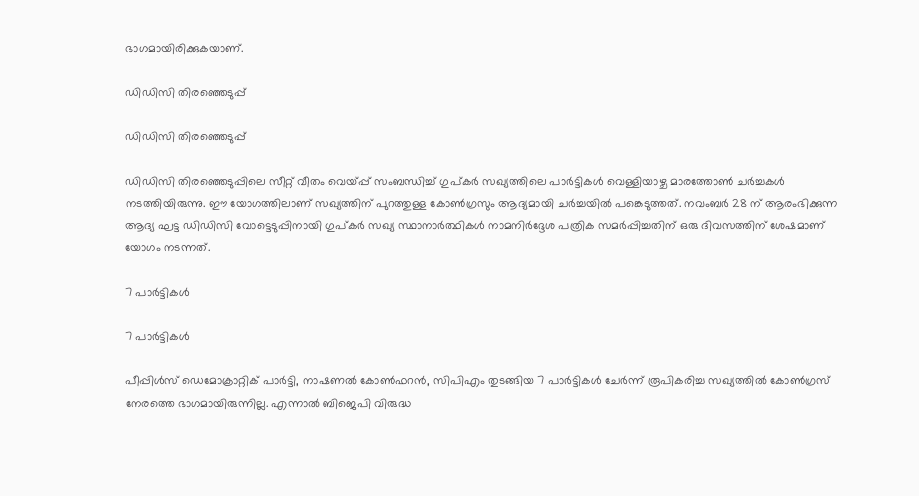ഭാഗമായിരിക്കുകയാണ്.

ഡിഡിസി തിരഞ്ഞെടുപ്പ്

ഡിഡിസി തിരഞ്ഞെടുപ്പ്

ഡിഡിസി തിരഞ്ഞെടുപ്പിലെ സീറ്റ് വീതം വെയ്പ്പ് സംബന്ധിച്ച് ഗുപ്കർ സഖ്യത്തിലെ പാർട്ടികള്‍ വെള്ളിയാഴ്ച മാരത്തോണ്‍ ചർച്ചകള്‍ നടത്തിയിരുന്നു. ഈ യോഗത്തിലാണ് സഖ്യത്തിന് പുറത്തുള്ള കോണ്‍ഗ്രസും ആദ്യമായി ചർച്ചയില്‍ പങ്കെടുത്തത്. നവംബർ 28 ന് ആരംഭിക്കുന്ന ആദ്യ ഘട്ട ഡിഡിസി വോട്ടെടുപ്പിനായി ഗുപ്കർ സഖ്യ സ്ഥാനാർത്ഥികൾ നാമനിർദ്ദേശ പത്രിക സമർപ്പിച്ചതിന് ഒരു ദിവസത്തിന് ശേഷമാണ് യോഗം നടന്നത്.

7 പാർട്ടികള്‍

7 പാർട്ടികള്‍

പീപ്പിള്‍സ് ഡെമോക്രാറ്റിക് പാര്‍ട്ടി, നാഷണല്‍ കോണ്‍ഫറന്‍, സിപിഎം തുടങ്ങിയ 7 പാർട്ടികള്‍ ചേർന്ന് രൂപികരിച്ച സഖ്യത്തില്‍ കോണ്‍ഗ്രസ് നേരത്തെ ഭാഗമായിരുന്നില്ല. എന്നാല്‍ ബിജെപി വിരുദ്ധ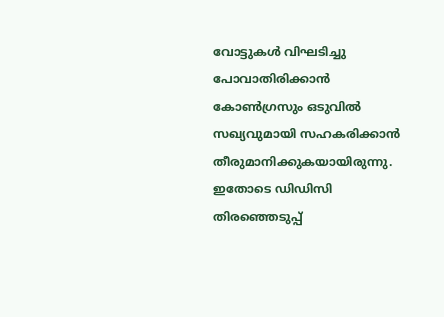വോട്ടുകള്‍ വിഘടിച്ചു പോവാതിരിക്കാന്‍ കോണ്‍ഗ്രസും ഒടുവില്‍ സഖ്യവുമായി സഹകരിക്കാന്‍ തീരുമാനിക്കുകയായിരുന്നു. ഇതോടെ ഡിഡിസി തിരഞ്ഞെടുപ്പ്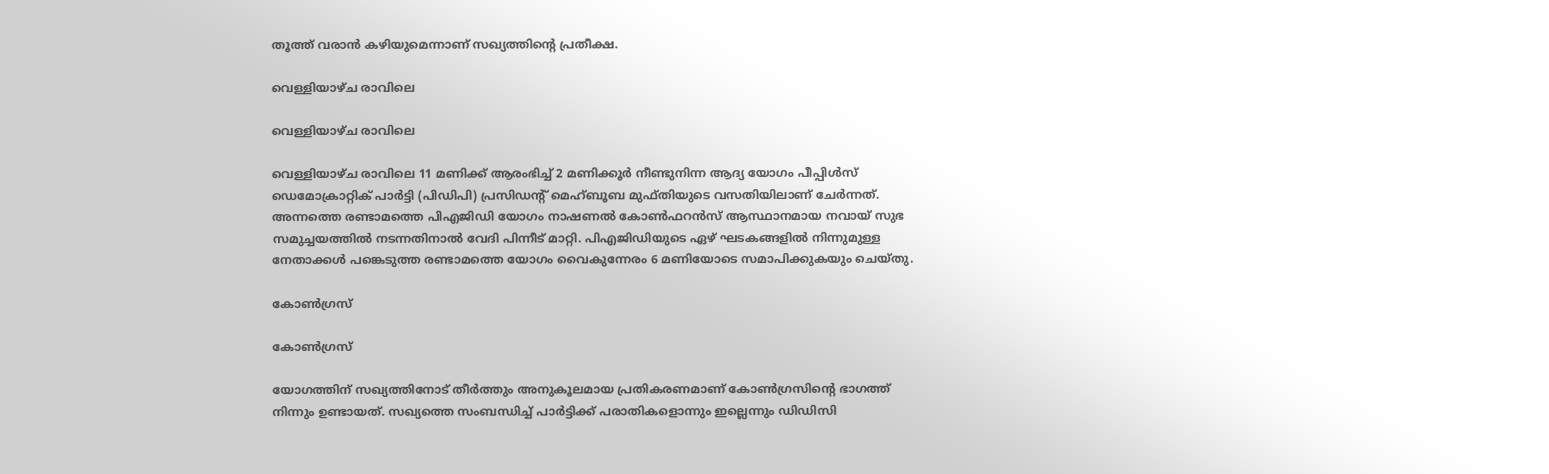തൂത്ത് വരാന്‍ കഴിയുമെന്നാണ് സഖ്യത്തിന്‍റെ പ്രതീക്ഷ.

വെള്ളിയാഴ്ച രാവിലെ

വെള്ളിയാഴ്ച രാവിലെ

വെള്ളിയാഴ്ച രാവിലെ 11 മണിക്ക് ആരംഭിച്ച് 2 മണിക്കൂർ നീണ്ടുനിന്ന ആദ്യ യോഗം പീപ്പിൾസ് ഡെമോക്രാറ്റിക് പാർട്ടി (പിഡിപി) പ്രസിഡന്റ് മെഹ്ബൂബ മുഫ്തിയുടെ വസതിയിലാണ് ചേർന്നത്. അന്നത്തെ രണ്ടാമത്തെ പി‌എ‌ജി‌ഡി യോഗം നാഷണല്‍ കോണ്‍ഫറന്‍സ് ആസ്ഥാനമായ നവായ് സുഭ സമുച്ചയത്തിൽ നടന്നതിനാൽ വേദി പിന്നീട് മാറ്റി. പി‌എ‌ജി‌ഡിയുടെ ഏഴ് ഘടകങ്ങളിൽ നിന്നുമുള്ള നേതാക്കൾ പങ്കെടുത്ത രണ്ടാമത്തെ യോഗം വൈകുന്നേരം 6 മണിയോടെ സമാപിക്കുകയും ചെയ്തു.

കോണ്‍ഗ്രസ്

കോണ്‍ഗ്രസ്

യോഗത്തിന് സഖ്യത്തിനോട് തീർത്തും അനുകൂലമായ പ്രതികരണമാണ് കോണ്‍ഗ്രസിന്‍റെ ഭാഗത്ത് നിന്നും ഉണ്ടായത്. സഖ്യത്തെ സംബന്ധിച്ച് പാർട്ടിക്ക് പരാതികളൊന്നും ഇല്ലെന്നും ഡിഡിസി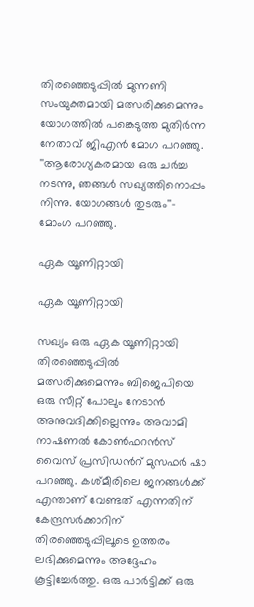തിരഞ്ഞെടുപ്പില്‍ മുന്നണി സംയുക്തമായി മത്സരിക്കുമെന്നും യോഗത്തില്‍ പങ്കെടുത്ത മുതിർന്ന നേതാവ് ജിഎന്‍ മോഗ പറഞ്ഞു. ''ആരോഗ്യകരമായ ഒരു ചർച്ച നടന്നു, ഞങ്ങൾ സഖ്യത്തിനൊപ്പം നിന്നു. യോഗങ്ങൾ തുടരും''- മോംഗ പറഞ്ഞു.

ഏക യൂണിറ്റായി

ഏക യൂണിറ്റായി

സഖ്യം ഒരു ഏക യൂണിറ്റായി തിരഞ്ഞെടുപ്പിൽ മത്സരിക്കുമെന്നും ബിജെപിയെ ഒരു സീറ്റ് പോലും നേടാൻ അനുവദിക്കില്ലെന്നും അവാമി നാഷണൽ കോൺഫറൻസ് വൈസ് പ്രസിഡന്‍റ് മുസഫർ ഷാ പറഞ്ഞു. കശ്മീരിലെ ജനങ്ങൾക്ക് എന്താണ് വേണ്ടത് എന്നതിന് കേന്ദ്രസർക്കാറിന് തിരഞ്ഞെടുപ്പിലൂടെ ഉത്തരം ലഭിക്കുമെന്നും അദ്ദേഹം കൂട്ടിച്ചേർത്തു. ഒരു പാർട്ടിക്ക് ഒരു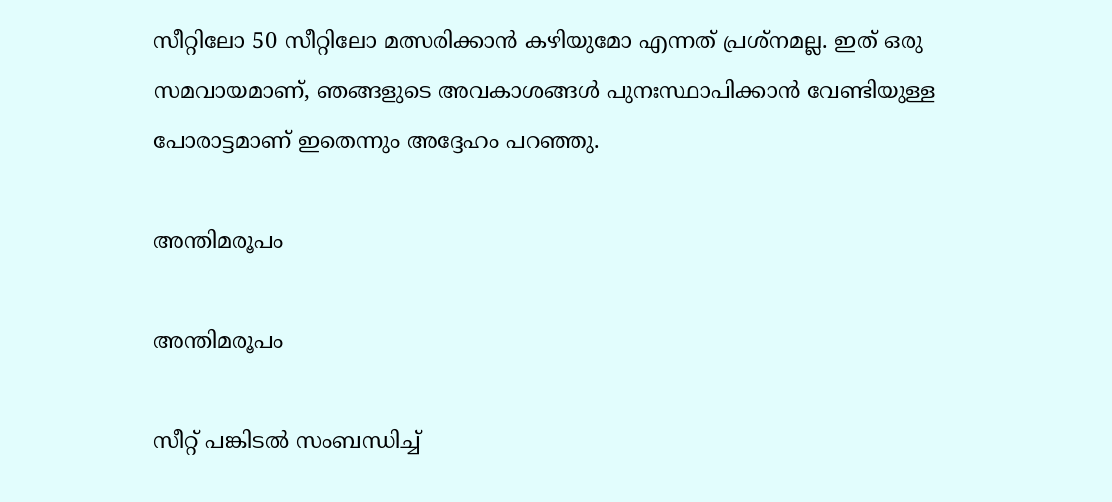സീറ്റിലോ 50 സീറ്റിലോ മത്സരിക്കാന്‍ കഴിയുമോ എന്നത് പ്രശ്നമല്ല. ഇത് ഒരു സമവായമാണ്, ഞങ്ങളുടെ അവകാശങ്ങൾ പുനഃസ്ഥാപിക്കാൻ വേണ്ടിയുള്ള പോരാട്ടമാണ് ഇതെന്നും അദ്ദേഹം പറഞ്ഞു.

അന്തിമരൂപം

അന്തിമരൂപം

സീറ്റ് പങ്കിടൽ സംബന്ധിച്ച്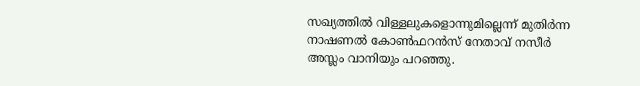സഖ്യത്തിൽ വിള്ളലുകളൊന്നുമില്ലെന്ന് മുതിർന്ന നാഷണല്‍ കോണ്‍ഫറന്‍സ് നേതാവ് നസീർ അസ്ലം വാനിയും പറഞ്ഞു.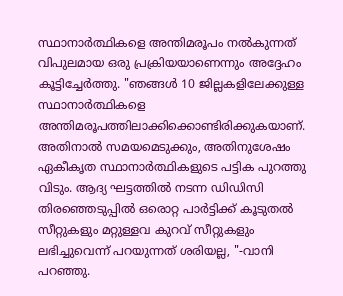സ്ഥാനാർത്ഥികളെ അന്തിമരൂപം നൽകുന്നത് വിപുലമായ ഒരു പ്രക്രിയയാണെന്നും അദ്ദേഹം കൂട്ടിച്ചേർത്തു. "ഞങ്ങൾ 10 ജില്ലകളിലേക്കുള്ള സ്ഥാനാർത്ഥികളെ അന്തിമരൂപത്തിലാക്കിക്കൊണ്ടിരിക്കുകയാണ്. അതിനാൽ സമയമെടുക്കും, അതിനുശേഷം ഏകീകൃത സ്ഥാനാർത്ഥികളുടെ പട്ടിക പുറത്തു വിടും. ആദ്യ ഘട്ടത്തിൽ നടന്ന ഡിഡിസി തിരഞ്ഞെടുപ്പില്‍ ഒരൊറ്റ പാർട്ടിക്ക് കൂടുതൽ സീറ്റുകളും മറ്റുള്ളവ കുറവ് സീറ്റുകളും ലഭിച്ചുവെന്ന് പറയുന്നത് ശരിയല്ല, "-വാനി പറഞ്ഞു.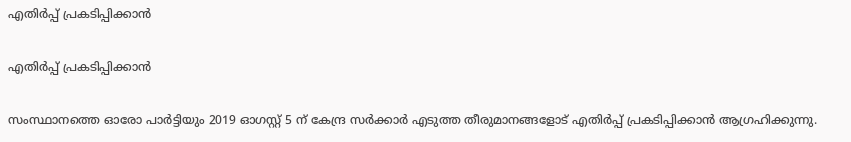എതിർപ്പ് പ്രകടിപ്പിക്കാൻ

എതിർപ്പ് പ്രകടിപ്പിക്കാൻ

സംസ്ഥാനത്തെ ഓരോ പാർട്ടിയും 2019 ഓഗസ്റ്റ് 5 ന് കേന്ദ്ര സർക്കാർ എടുത്ത തീരുമാനങ്ങളോട് എതിർപ്പ് പ്രകടിപ്പിക്കാൻ ആഗ്രഹിക്കുന്നു.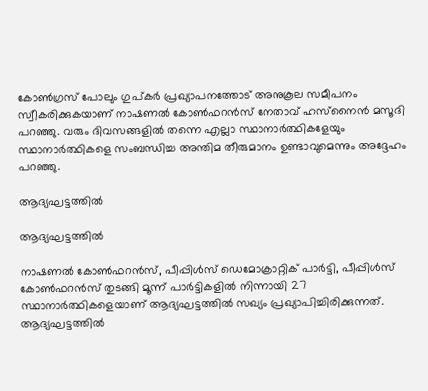കോൺഗ്രസ് പോലും ഗുപ്കർ പ്രഖ്യാപനത്തോട് അനുകൂല സമീപനം സ്വീകരിക്കുകയാണ് നാഷണല്‍ കോണ്‍ഫറന്‍സ് നേതാവ് ഹസ്‌നൈൻ മസൂദി പറഞ്ഞു. വരും ദിവസങ്ങളില്‍ തന്നെ എല്ലാ സ്ഥാനാർത്ഥികളേയും സ്ഥാനാർത്ഥികളെ സംബന്ധിച്ച അന്തിമ തീരുമാനം ഉണ്ടാവുമെന്നും അദ്ദേഹം പറഞ്ഞു.

ആദ്യഘട്ടത്തിൽ

ആദ്യഘട്ടത്തിൽ

നാഷണൽ കോൺഫറൻസ്, പീപ്പിൾസ് ഡെമോക്രാറ്റിക് പാർട്ടി, പീപ്പിൾസ് കോൺഫറൻസ് തുടങ്ങി മൂന്ന് പാർട്ടികളിൽ നിന്നായി 27 സ്ഥാനാർത്ഥികളെയാണ് ആദ്യഘട്ടത്തില്‍ സഖ്യം പ്രഖ്യാപിച്ചിരിക്കുന്നത്. ആദ്യഘട്ടത്തിൽ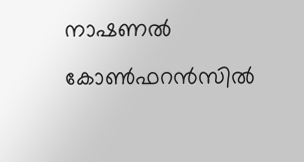നാഷണല്‍ കോണ്‍ഫറന്‍സില്‍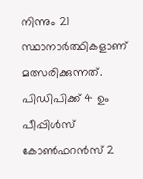നിന്നും 21 സ്ഥാനാർത്ഥികളാണ് മത്സരിക്കുന്നത്. പി‌ഡി‌പിക്ക് 4 ഉം പീപ്പിൾസ് കോൺഫറൻസ് 2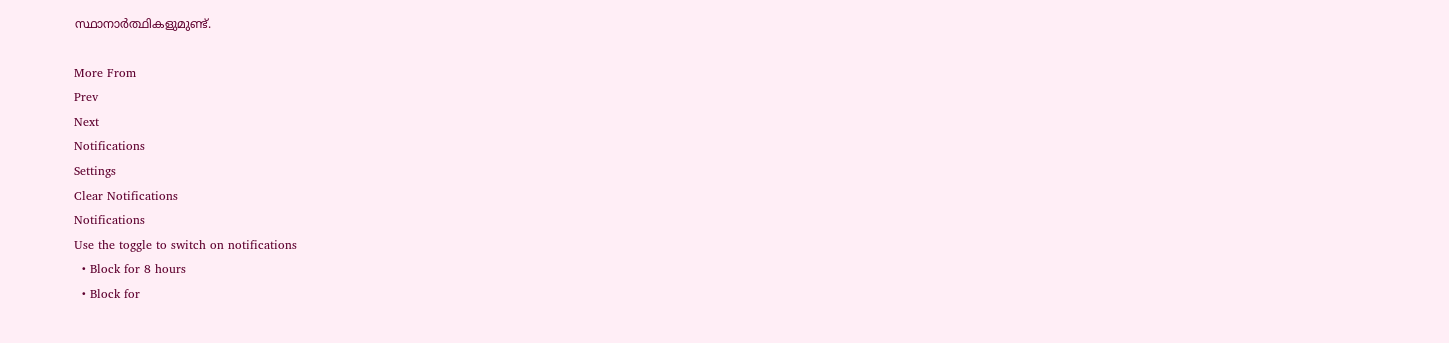സ്ഥാനാർത്ഥികളുമുണ്ട്.

More From
Prev
Next
Notifications
Settings
Clear Notifications
Notifications
Use the toggle to switch on notifications
  • Block for 8 hours
  • Block for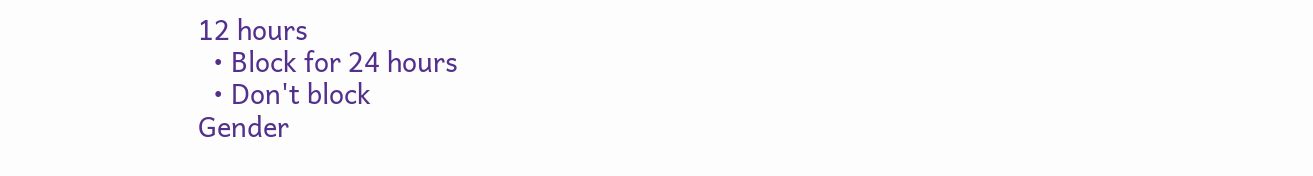12 hours
  • Block for 24 hours
  • Don't block
Gender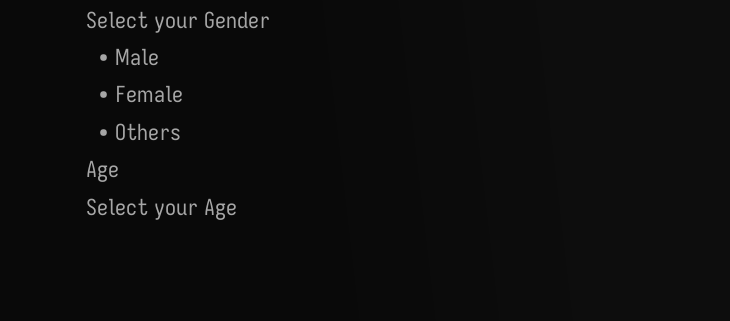Select your Gender
  • Male
  • Female
  • Others
Age
Select your Age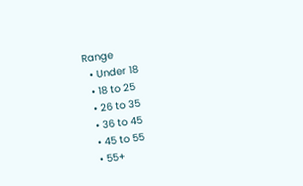Range
  • Under 18
  • 18 to 25
  • 26 to 35
  • 36 to 45
  • 45 to 55
  • 55+